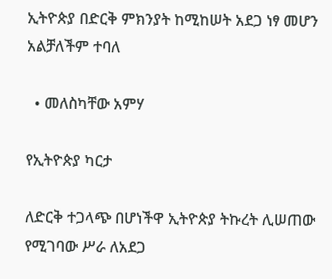ኢትዮጵያ በድርቅ ምክንያት ከሚከሠት አደጋ ነፃ መሆን አልቻለችም ተባለ

  • መለስካቸው አምሃ

የኢትዮጵያ ካርታ

ለድርቅ ተጋላጭ በሆነችዋ ኢትዮጵያ ትኩረት ሊሠጠው የሚገባው ሥራ ለአደጋ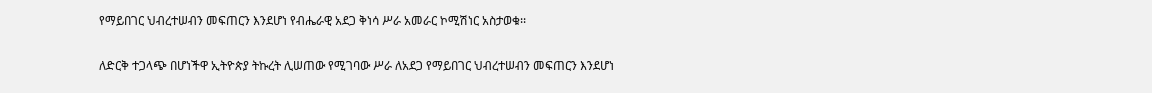የማይበገር ህብረተሠብን መፍጠርን እንደሆነ የብሔራዊ አደጋ ቅነሳ ሥራ አመራር ኮሚሽነር አስታወቁ፡፡

ለድርቅ ተጋላጭ በሆነችዋ ኢትዮጵያ ትኩረት ሊሠጠው የሚገባው ሥራ ለአደጋ የማይበገር ህብረተሠብን መፍጠርን እንደሆነ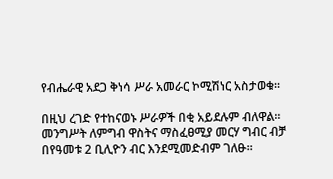የብሔራዊ አደጋ ቅነሳ ሥራ አመራር ኮሚሽነር አስታወቁ፡፡

በዚህ ረገድ የተከናወኑ ሥራዎች በቂ አይደሉም ብለዋል፡፡ መንግሥት ለምግብ ዋስትና ማስፈፀሚያ መርሃ ግብር ብቻ በየዓመቱ 2 ቢሊዮን ብር እንደሚመድብም ገለፁ፡፡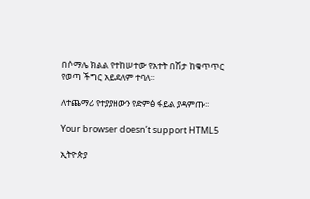በሶማሌ ክልል የተከሠተው የአተት በሽታ ከቁጥጥር የወጣ ችግር አይደለም ተባለ፡፡

ለተጨማሪ የተያያዘውን የድምፅ ፋይል ያዳምጡ፡፡

Your browser doesn’t support HTML5

ኢትዮጵያ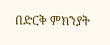በድርቅ ምክንያት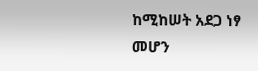ከሚከሠት አደጋ ነፃ መሆን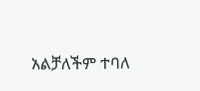አልቻለችም ተባለ